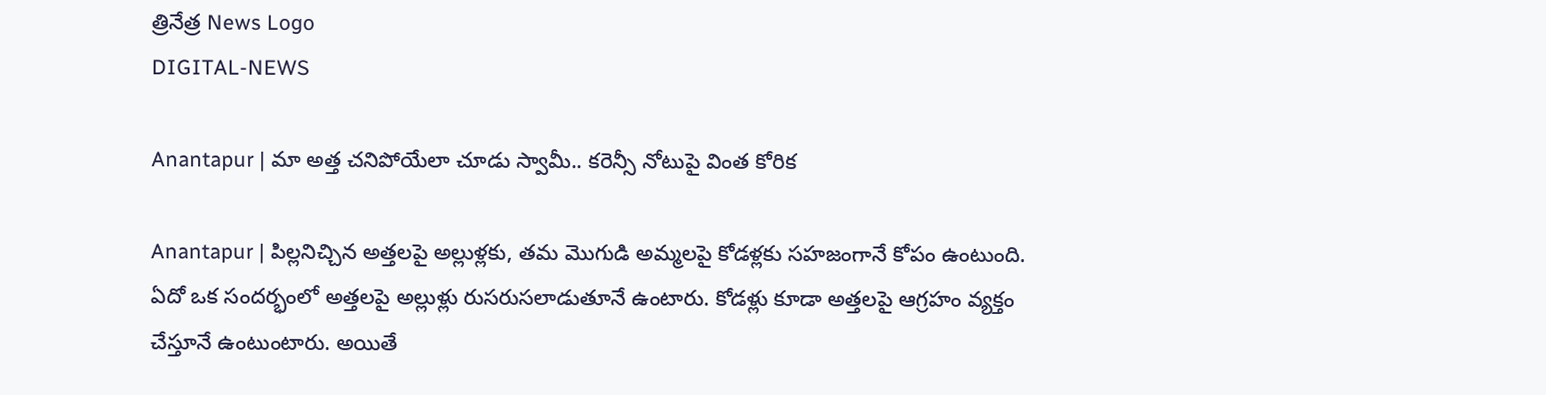త్రినేత్ర News Logo
DIGITAL-NEWS

Anantapur | మా అత్త చనిపోయేలా చూడు స్వామీ.. క‌రెన్సీ నోటుపై వింత కోరిక

Anantapur | పిల్ల‌నిచ్చిన అత్త‌ల‌పై అల్లుళ్ల‌కు, త‌మ మొగుడి అమ్మ‌ల‌పై కోడ‌ళ్ల‌కు స‌హ‌జంగానే కోపం ఉంటుంది. ఏదో ఒక సంద‌ర్భంలో అత్త‌ల‌పై అల్లుళ్లు రుస‌రుస‌లాడుతూనే ఉంటారు. కోడ‌ళ్లు కూడా అత్త‌ల‌పై ఆగ్ర‌హం వ్య‌క్తం చేస్తూనే ఉంటుంటారు. అయితే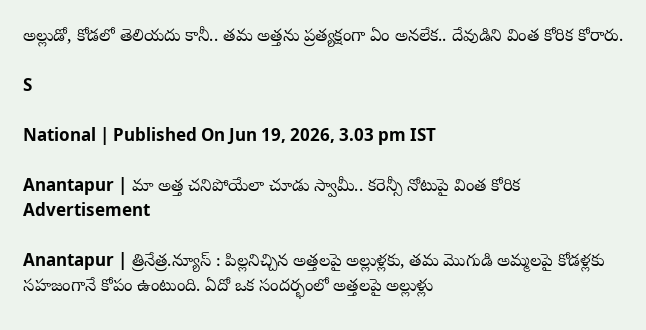అల్లుడో, కోడ‌లో తెలియ‌దు కానీ.. త‌మ‌ అత్త‌ను ప్ర‌త్య‌క్షంగా ఏం అన‌లేక‌.. దేవుడిని వింత కోరిక కోరారు.

S

National | Published On Jun 19, 2026, 3.03 pm IST

Anantapur | మా అత్త చనిపోయేలా చూడు స్వామీ.. క‌రెన్సీ నోటుపై వింత కోరిక
Advertisement

Anantapur | త్రినేత్ర‌.న్యూస్ : పిల్ల‌నిచ్చిన అత్త‌ల‌పై అల్లుళ్ల‌కు, త‌మ మొగుడి అమ్మ‌ల‌పై కోడ‌ళ్ల‌కు స‌హ‌జంగానే కోపం ఉంటుంది. ఏదో ఒక సంద‌ర్భంలో అత్త‌ల‌పై అల్లుళ్లు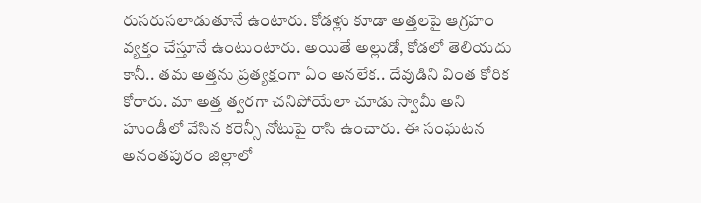రుస‌రుస‌లాడుతూనే ఉంటారు. కోడ‌ళ్లు కూడా అత్త‌ల‌పై ఆగ్ర‌హం వ్య‌క్తం చేస్తూనే ఉంటుంటారు. అయితే అల్లుడో, కోడ‌లో తెలియ‌దు కానీ.. త‌మ‌ అత్త‌ను ప్ర‌త్య‌క్షంగా ఏం అన‌లేక‌.. దేవుడిని వింత కోరిక కోరారు. మా అత్త త్వ‌ర‌గా చ‌నిపోయేలా చూడు స్వామీ అని హుండీలో వేసిన క‌రెన్సీ నోటుపై రాసి ఉంచారు. ఈ సంఘ‌ట‌న అనంత‌పురం జిల్లాలో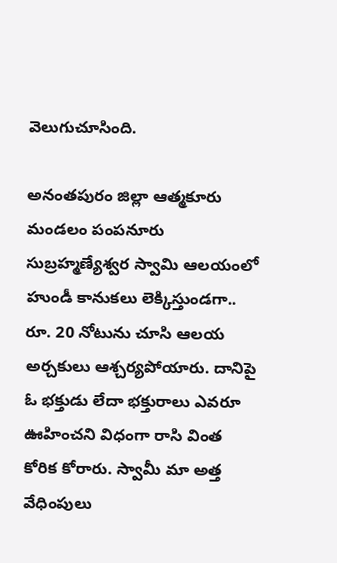వెలుగుచూసింది.

అనంత‌పురం జిల్లా ఆత్మ‌కూరు మండ‌లం పంప‌నూరు సుబ్ర‌హ్మ‌ణ్యేశ్వ‌ర స్వామి ఆల‌యంలో హుండీ కానుక‌లు లెక్కిస్తుండ‌గా.. రూ. 20 నోటును చూసి ఆల‌య అర్చ‌కులు ఆశ్చ‌ర్య‌పోయారు. దానిపై ఓ భ‌క్తుడు లేదా భ‌క్తురాలు ఎవ‌రూ ఊహించ‌ని విధంగా రాసి వింత కోరిక కోరారు. స్వామీ మా అత్త వేధింపులు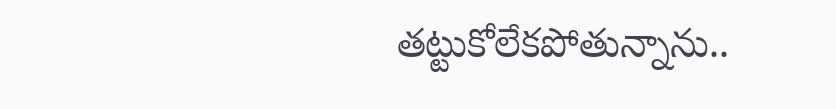త‌ట్టుకోలేక‌పోతున్నాను..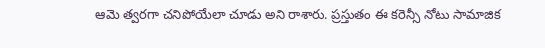ఆమె త్వ‌ర‌గా చ‌నిపోయేలా చూడు అని రాశారు. ప్ర‌స్తుతం ఈ కరెన్సీ నోటు సామాజిక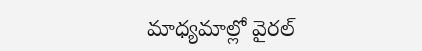మాధ్య‌మాల్లో వైర‌ల్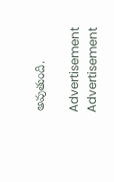అవుతుంది.

Advertisement
Advertisement